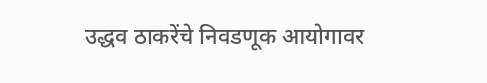उद्धव ठाकरेंचे निवडणूक आयोगावर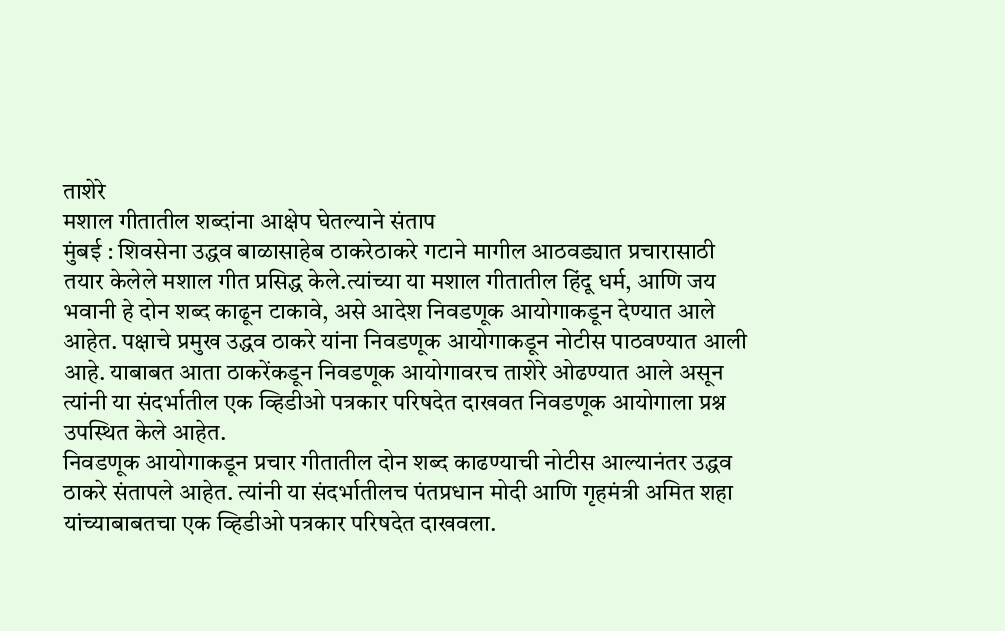ताशेरे
मशाल गीतातील शब्दांना आक्षेप घेतल्याने संताप
मुंबई : शिवसेना उद्धव बाळासाहेब ठाकरेठाकरे गटाने मागील आठवड्यात प्रचारासाठी तयार केलेले मशाल गीत प्रसिद्ध केले.त्यांच्या या मशाल गीतातील हिंदू धर्म, आणि जय भवानी हे दोन शब्द काढून टाकावे, असे आदेश निवडणूक आयोगाकडून देण्यात आले आहेत. पक्षाचे प्रमुख उद्धव ठाकरे यांना निवडणूक आयोगाकडून नोटीस पाठवण्यात आली आहे. याबाबत आता ठाकरेंकडून निवडणूक आयोगावरच ताशेरे ओढण्यात आले असून त्यांनी या संदर्भातील एक व्हिडीओ पत्रकार परिषदेत दाखवत निवडणूक आयोगाला प्रश्न उपस्थित केले आहेत.
निवडणूक आयोगाकडून प्रचार गीतातील दोन शब्द काढण्याची नोटीस आल्यानंतर उद्धव ठाकरे संतापले आहेत. त्यांनी या संदर्भातीलच पंतप्रधान मोदी आणि गृहमंत्री अमित शहा यांच्याबाबतचा एक व्हिडीओ पत्रकार परिषदेत दाखवला.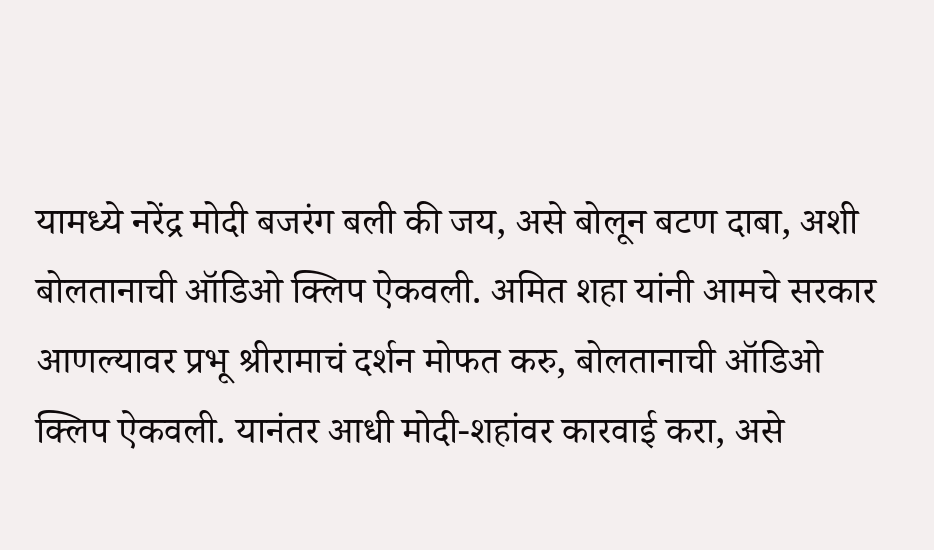यामध्ये नरेंद्र मोदी बजरंग बली की जय, असे बोलून बटण दाबा, अशी बोलतानाची ऑडिओ क्लिप ऐकवली. अमित शहा यांनी आमचे सरकार आणल्यावर प्रभू श्रीरामाचं दर्शन मोफत करु, बोलतानाची ऑडिओ क्लिप ऐकवली. यानंतर आधी मोदी-शहांवर कारवाई करा, असे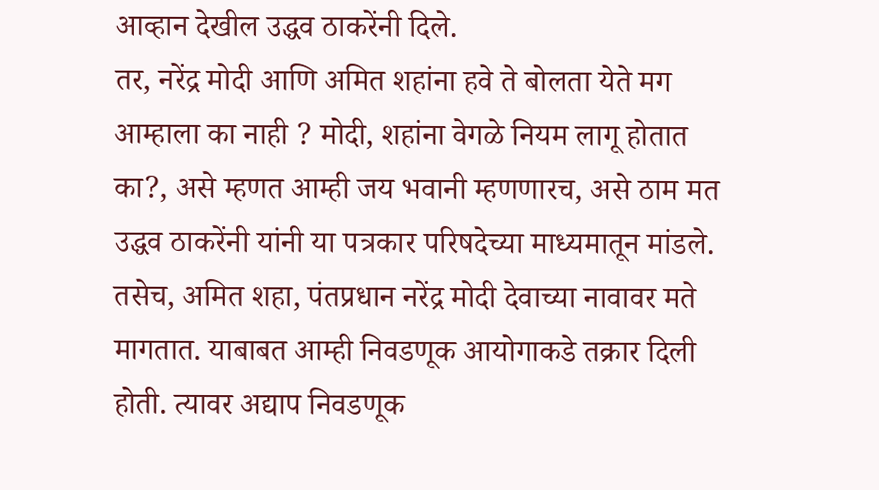आव्हान देखील उद्धव ठाकरेंनी दिले.
तर, नरेंद्र मोदी आणि अमित शहांना हवे ते बोलता येते मग आम्हाला का नाही ? मोदी, शहांना वेगळे नियम लागू होतात का?, असे म्हणत आम्ही जय भवानी म्हणणारच, असे ठाम मत उद्धव ठाकरेंनी यांनी या पत्रकार परिषदेच्या माध्यमातून मांडले. तसेच, अमित शहा, पंतप्रधान नरेंद्र मोदी देवाच्या नावावर मते मागतात. याबाबत आम्ही निवडणूक आयोगाकडे तक्रार दिली होती. त्यावर अद्याप निवडणूक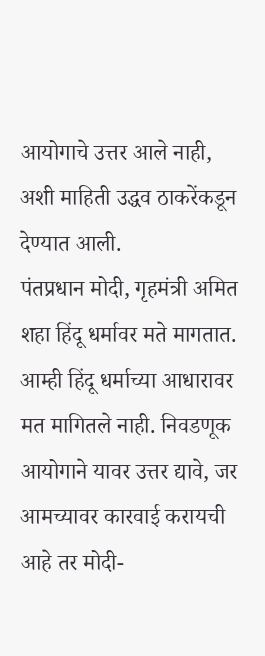आयोगाचे उत्तर आले नाही, अशी माहिती उद्धव ठाकरेंकडून देण्यात आली.
पंतप्रधान मोदी, गृहमंत्री अमित शहा हिंदू धर्मावर मते मागतात. आम्ही हिंदू धर्माच्या आधारावर मत मागितले नाही. निवडणूक आयोगाने यावर उत्तर द्यावे, जर आमच्यावर कारवाई करायची आहे तर मोदी-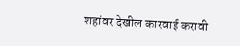शहांवर देखील कारवाई करावी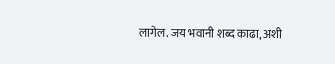लागेल. जय भवानी शब्द काढा, अशी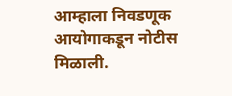आम्हाला निवडणूक आयोगाकडून नोटीस मिळाली.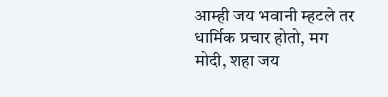आम्ही जय भवानी म्हटले तर धार्मिक प्रचार होतो, मग मोदी, शहा जय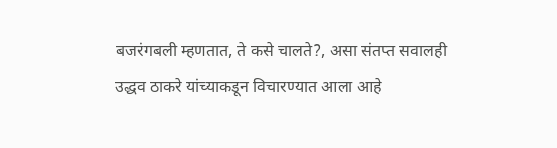बजरंगबली म्हणतात, ते कसे चालते?, असा संतप्त सवालही उद्धव ठाकरे यांच्याकडून विचारण्यात आला आहे